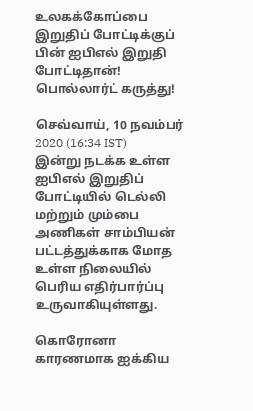உலகக்கோப்பை இறுதிப் போட்டிக்குப் பின் ஐபிஎல் இறுதி போட்டிதான்! பொல்லார்ட் கருத்து!

செவ்வாய், 10 நவம்பர் 2020 (16:34 IST)
இன்று நடக்க உள்ள ஐபிஎல் இறுதிப் போட்டியில் டெல்லி மற்றும் மும்பை அணிகள் சாம்பியன் பட்டத்துக்காக மோத உள்ள நிலையில் பெரிய எதிர்பார்ப்பு உருவாகியுள்ளது.

கொரோனா காரணமாக ஐக்கிய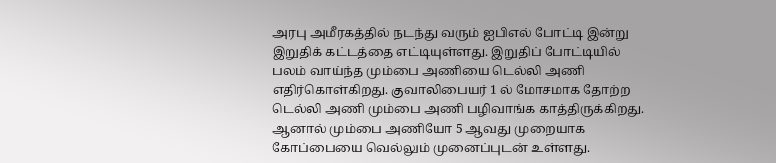அரபு அமீரகத்தில் நடந்து வரும் ஐபிஎல் போட்டி இன்று இறுதிக் கட்டத்தை எட்டியுள்ளது. இறுதிப் போட்டியில் பலம் வாய்ந்த மும்பை அணியை டெல்லி அணி எதிர்கொள்கிறது. குவாலிபையர் 1 ல் மோசமாக தோற்ற டெல்லி அணி மும்பை அணி பழிவாங்க காத்திருக்கிறது. ஆனால் மும்பை அணியோ 5 ஆவது முறையாக கோப்பையை வெல்லும் முனைப்புடன் உள்ளது.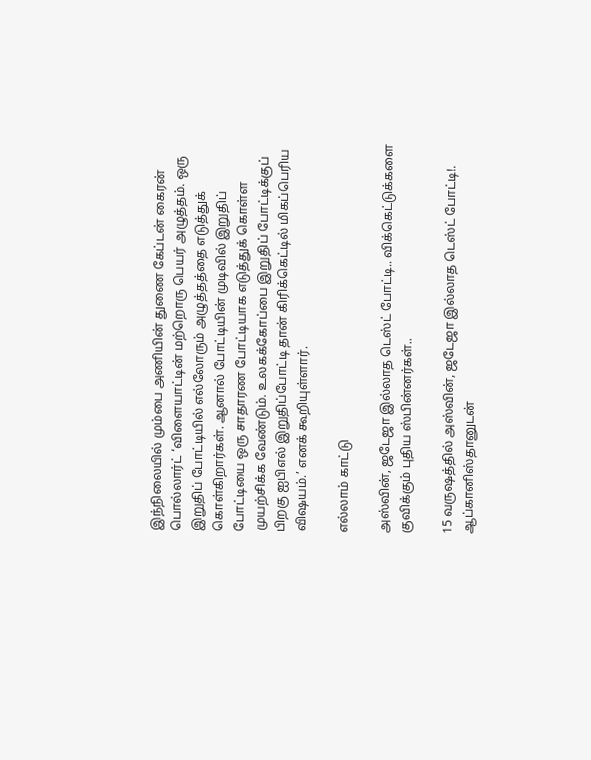இந்நிலையில் மும்பை அணியின் துணை கேப்டன் கைரன் பொல்லார்ட் ‘விளையாட்டின் மற்றொரு பெயர் அழுத்தம். ஒரு இறுதிப் போட்டியில் எல்லோரும் அழுத்தத்தை எடுத்துக் கொள்கிறார்கள். ஆனால் போட்டியின் முடிவில் இறுதிப் போட்டியை ஒரு சாதாரண போட்டியாக எடுத்துக் கொள்ள முயற்சிக்க வேண்டும். உலகக்கோப்பை இறுதிப் போட்டிக்குப் பிறகு ஐபிஎல் இறுதிப்போட்டி தான் கிரிக்கெட்டில் மிகப்பெரிய விஷயம்.’ எனக் கூறியுள்ளார்.

எல்லாம் காட்டு

அஸ்வின், ஜடேஜா இல்லாத டெஸ்ட் போட்டி.. விக்கெட்டுக்களை குவிக்கும் புதிய ஸ்பின்னர்கள்..

15 வருஷத்தில் அஸ்வின், ஜடேஜா இல்லாத டெஸ்ட் போட்டி!. ஆப்கானிஸ்தானுடன்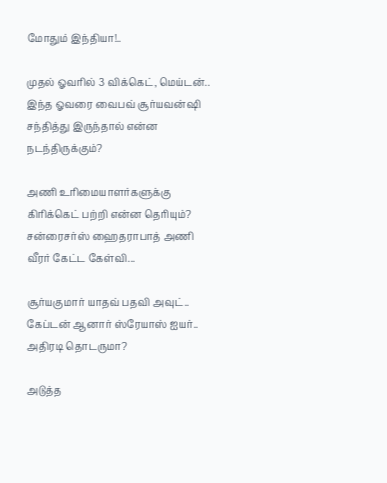மோதும் இந்தியா!..

முதல் ஓவரில் 3 விக்கெட், மெய்டன்.. இந்த ஓவரை வைபவ் சூர்யவன்ஷி சந்தித்து இருந்தால் என்ன நடந்திருக்கும்?

அணி உரிமையாளர்களுக்கு கிரிக்கெட் பற்றி என்ன தெரியும்? சன்ரைசர்ஸ் ஹைதராபாத் அணி வீரர் கேட்ட கேள்வி...

சூர்யகுமார் யாதவ் பதவி அவுட்.. கேப்டன் ஆனார் ஸ்ரேயாஸ் ஐயர்.. அதிரடி தொடருமா?

அடுத்த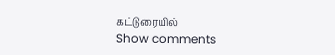கட்டுரையில்
Show comments